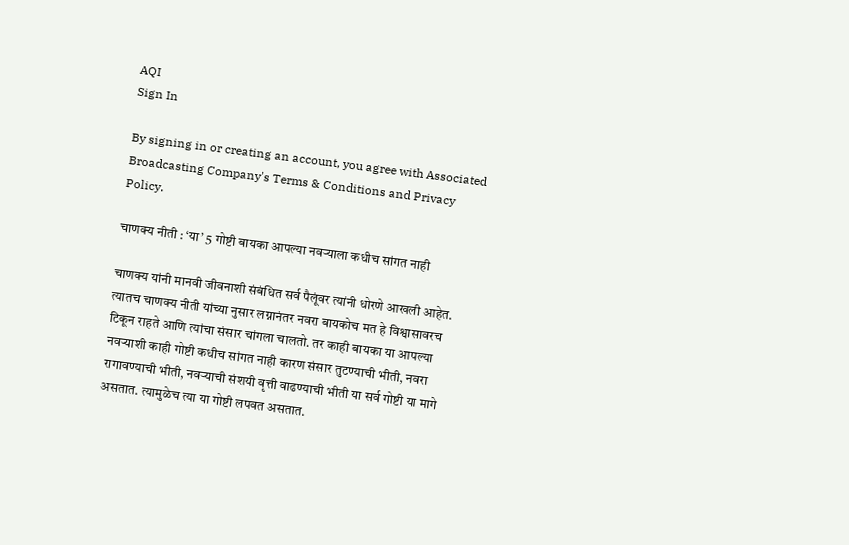AQI
Sign In

By signing in or creating an account, you agree with Associated Broadcasting Company's Terms & Conditions and Privacy Policy.

चाणक्य नीती : ‘या’ 5 गोष्टी बायका आपल्या नवऱ्याला कधीच सांगत नाही

चाणक्य यांनी मानवी जीवनाशी संबंधित सर्व पैलूंवर त्यांनी धोरणे आखली आहेत. त्यातच चाणक्य नीती यांच्या नुसार लग्नानंतर नवरा बायकोच मत हे विश्वासावरच टिकून राहते आणि त्यांचा संसार चांगला चालतो. तर काही बायका या आपल्या नवऱ्याशी काही गोष्टी कधीच सांगत नाही कारण संसार तुटण्याची भीती, नवरा रागावण्याची भीती, नवऱ्याची संशयी वृत्ती वाढण्याची भीती या सर्व गोष्टी या मागे असतात. त्यामुळेच त्या या गोष्टी लपवत असतात.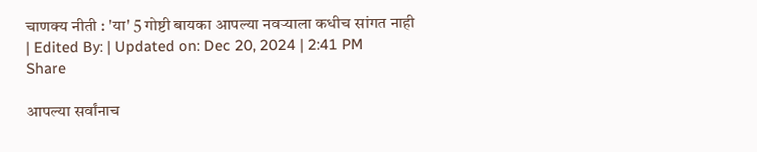चाणक्य नीती : 'या' 5 गोष्टी बायका आपल्या नवऱ्याला कधीच सांगत नाही
| Edited By: | Updated on: Dec 20, 2024 | 2:41 PM
Share

आपल्या सर्वांनाच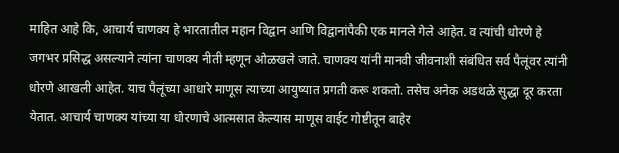माहित आहे कि, आचार्य चाणक्य हे भारतातील महान विद्वान आणि विद्वानांपैकी एक मानले गेले आहेत. व त्यांची धोरणे हे जगभर प्रसिद्ध असल्याने त्यांना चाणक्य नीती म्हणून ओळखले जाते. चाणक्य यांनी मानवी जीवनाशी संबंधित सर्व पैलूंवर त्यांनी धोरणे आखली आहेत. याच पैलूंच्या आधारे माणूस त्याच्या आयुष्यात प्रगती करू शकतो. तसेच अनेक अडथळे सुद्धा दूर करता येतात. आचार्य चाणक्य यांच्या या धोरणाचे आत्मसात केल्यास माणूस वाईट गोष्टीतून बाहेर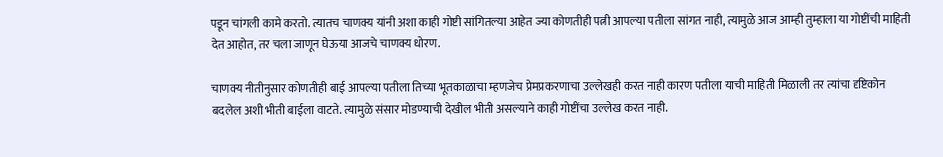पडून चांगली कामे करतो. त्यातच चाणक्य यांनी अशा काही गोष्टी सांगितल्या आहेत ज्या कोणतीही पत्नी आपल्या पतीला सांगत नाही, त्यामुळे आज आम्ही तुम्हाला या गोष्टींची माहिती देत आहोत, तर चला जाणून घेऊया आजचे चाणक्य धोरण.

चाणक्य नीतीनुसार कोणतीही बाई आपल्या पतीला तिच्या भूतकाळाचा म्हणजेच प्रेमप्रकरणाचा उल्लेखही करत नाही कारण पतीला याची माहिती मिळाली तर त्यांचा दृष्टिकोन बदलेल अशी भीती बाईला वाटते. त्यामुळे संसार मोडण्याची देखील भीती असल्याने काही गोष्टींचा उल्लेख करत नाही.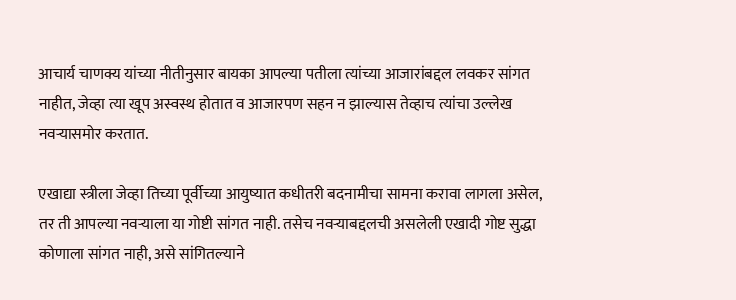आचार्य चाणक्य यांच्या नीतीनुसार बायका आपल्या पतीला त्यांच्या आजारांबद्दल लवकर सांगत नाहीत, जेव्हा त्या खूप अस्वस्थ होतात व आजारपण सहन न झाल्यास तेव्हाच त्यांचा उल्लेख नवऱ्यासमोर करतात.

एखाद्या स्त्रीला जेव्हा तिच्या पूर्वीच्या आयुष्यात कधीतरी बदनामीचा सामना करावा लागला असेल, तर ती आपल्या नवऱ्याला या गोष्टी सांगत नाही. तसेच नवऱ्याबद्दलची असलेली एखादी गोष्ट सुद्धा कोणाला सांगत नाही, असे सांगितल्याने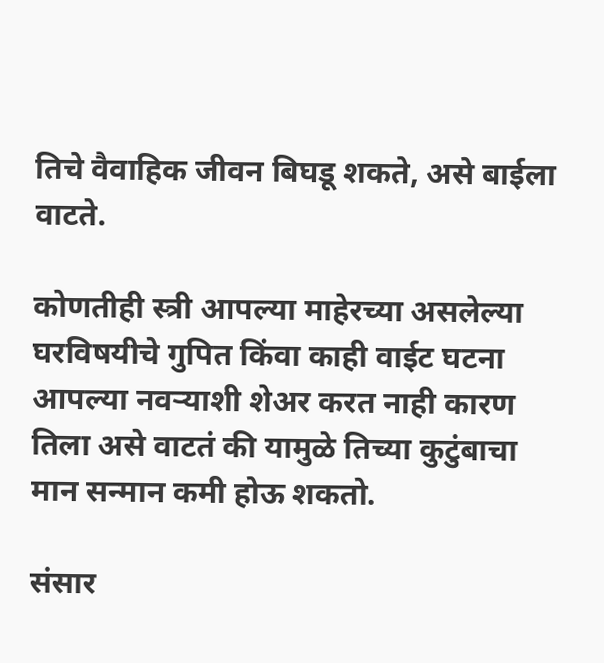तिचे वैवाहिक जीवन बिघडू शकते, असे बाईला वाटते.

कोणतीही स्त्री आपल्या माहेरच्या असलेल्या घरविषयीचे गुपित किंवा काही वाईट घटना आपल्या नवऱ्याशी शेअर करत नाही कारण तिला असे वाटतं की यामुळे तिच्या कुटुंबाचा मान सन्मान कमी होऊ शकतो.

संसार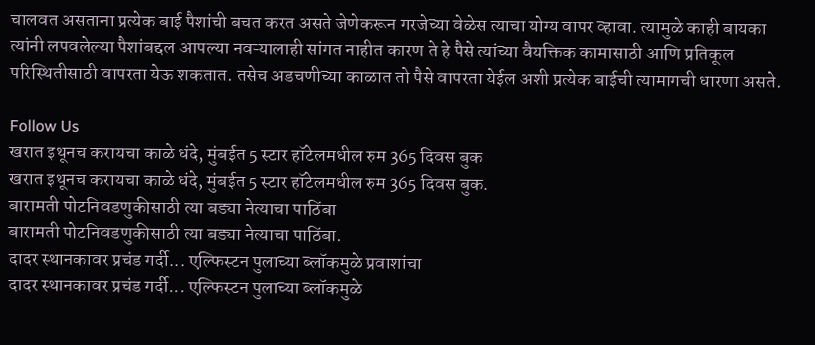चालवत असताना प्रत्येक बाई पैशांची बचत करत असते जेणेकरून गरजेच्या वेळेस त्याचा योग्य वापर व्हावा. त्यामुळे काही बायका त्यांनी लपवलेल्या पैशांबद्दल आपल्या नवऱ्यालाही सांगत नाहीत कारण ते हे पैसे त्यांच्या वैयक्तिक कामासाठी आणि प्रतिकूल परिस्थितीसाठी वापरता येऊ शकतात. तसेच अडचणीच्या काळात तो पैसे वापरता येईल अशी प्रत्येक बाईची त्यामागची धारणा असते.

Follow Us
खरात इथूनच करायचा काळे धंदे, मुंबईत 5 स्टार हॉटेलमधील रुम 365 दिवस बुक
खरात इथूनच करायचा काळे धंदे, मुंबईत 5 स्टार हॉटेलमधील रुम 365 दिवस बुक.
बारामती पोटनिवडणुकीसाठी त्या बड्या नेत्याचा पाठिंबा
बारामती पोटनिवडणुकीसाठी त्या बड्या नेत्याचा पाठिंबा.
दादर स्थानकावर प्रचंड गर्दी... एल्फिस्टन पुलाच्या ब्लॉकमुळे प्रवाशांचा
दादर स्थानकावर प्रचंड गर्दी... एल्फिस्टन पुलाच्या ब्लॉकमुळे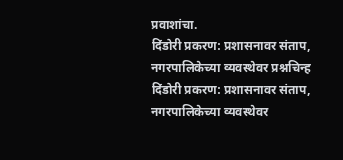प्रवाशांचा.
दिंडोरी प्रकरण: प्रशासनावर संताप, नगरपालिकेच्या व्यवस्थेवर प्रश्नचिन्ह
दिंडोरी प्रकरण: प्रशासनावर संताप, नगरपालिकेच्या व्यवस्थेवर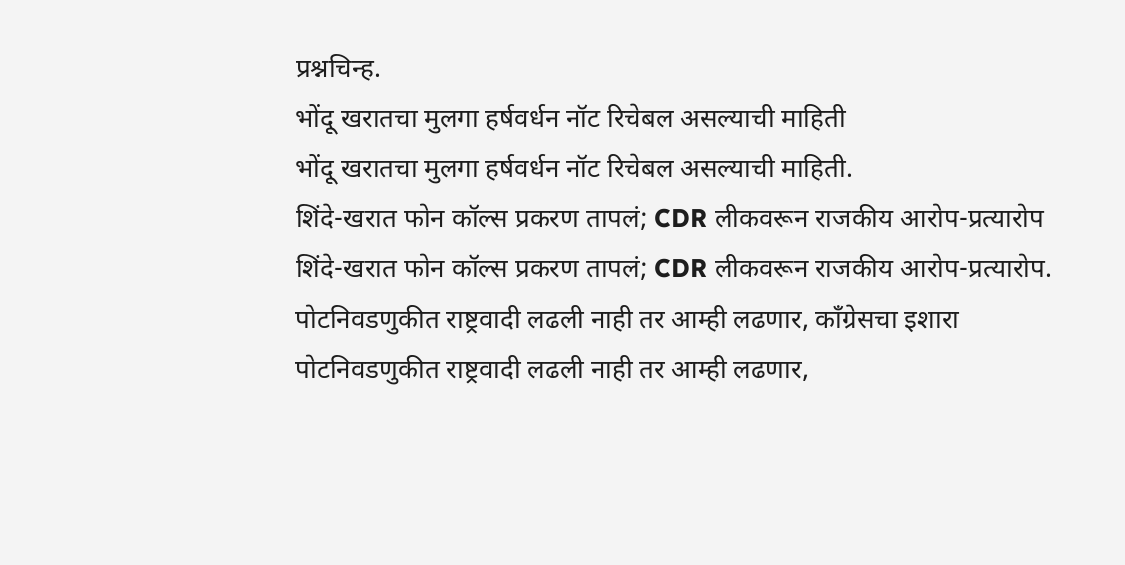प्रश्नचिन्ह.
भोंदू खरातचा मुलगा हर्षवर्धन नॉट रिचेबल असल्याची माहिती
भोंदू खरातचा मुलगा हर्षवर्धन नॉट रिचेबल असल्याची माहिती.
शिंदे-खरात फोन कॉल्स प्रकरण तापलं; CDR लीकवरून राजकीय आरोप-प्रत्यारोप
शिंदे-खरात फोन कॉल्स प्रकरण तापलं; CDR लीकवरून राजकीय आरोप-प्रत्यारोप.
पोटनिवडणुकीत राष्ट्रवादी लढली नाही तर आम्ही लढणार, काँग्रेसचा इशारा
पोटनिवडणुकीत राष्ट्रवादी लढली नाही तर आम्ही लढणार,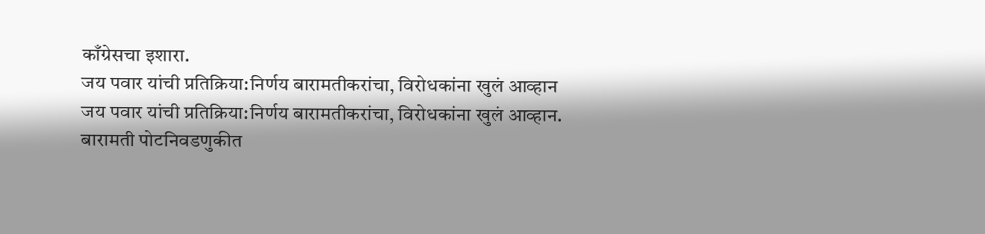काँग्रेसचा इशारा.
जय पवार यांची प्रतिक्रिया:निर्णय बारामतीकरांचा, विरोधकांना खुलं आव्हान
जय पवार यांची प्रतिक्रिया:निर्णय बारामतीकरांचा, विरोधकांना खुलं आव्हान.
बारामती पोटनिवडणुकीत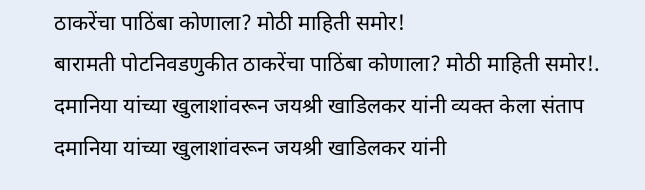ठाकरेंचा पाठिंबा कोणाला? मोठी माहिती समोर!
बारामती पोटनिवडणुकीत ठाकरेंचा पाठिंबा कोणाला? मोठी माहिती समोर!.
दमानिया यांच्या खुलाशांवरून जयश्री खाडिलकर यांनी व्यक्त केला संताप
दमानिया यांच्या खुलाशांवरून जयश्री खाडिलकर यांनी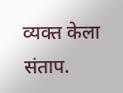व्यक्त केला संताप.